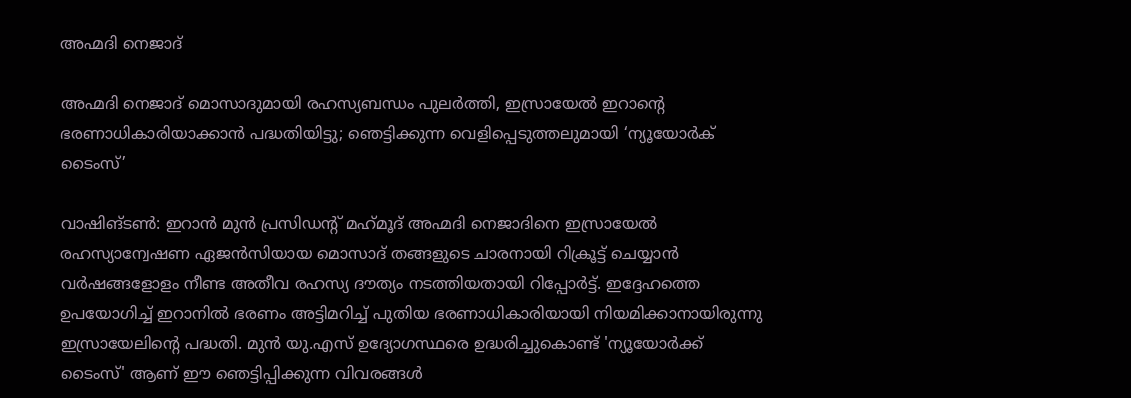അഹ്മദി നെജാദ്

അഹ്മദി നെജാദ് മൊസാദുമായി രഹസ്യബന്ധം പുലർത്തി, ഇസ്രായേൽ ഇറാന്റെ ഭരണാധികാരിയാക്കാൻ പദ്ധതിയിട്ടു; ഞെട്ടിക്കുന്ന വെളിപ്പെടുത്തലുമായി ‘ന്യൂയോർക് ടൈംസ്’

വാഷിങ്ടൺ: ഇറാൻ മുൻ പ്രസിഡന്റ് മഹ്‌മൂദ് അഹ്മദി നെജാദിനെ ഇസ്രായേൽ രഹസ്യാന്വേഷണ ഏജൻസിയായ മൊസാദ് തങ്ങളുടെ ചാരനായി റിക്രൂട്ട് ചെയ്യാൻ വർഷങ്ങളോളം നീണ്ട അതീവ രഹസ്യ ദൗത്യം നടത്തിയതായി റിപ്പോർട്ട്. ഇദ്ദേഹത്തെ ഉപയോഗിച്ച് ഇറാനിൽ ഭരണം അട്ടിമറിച്ച് പുതിയ ഭരണാധികാരിയായി നിയമിക്കാനായിരുന്നു ഇസ്രായേലിന്റെ പദ്ധതി. മുൻ യു.എസ് ഉദ്യോഗസ്ഥരെ ഉദ്ധരിച്ചുകൊണ്ട് 'ന്യൂയോർക്ക് ടൈംസ്' ആണ് ഈ ഞെട്ടിപ്പിക്കുന്ന വിവരങ്ങൾ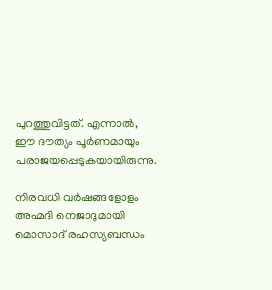പുറത്തുവിട്ടത്. എന്നാൽ, ഈ ദൗത്യം പൂർണമായും പരാജയപ്പെടുകയായിരുന്നു.

നിരവധി വർഷങ്ങളോളം അഹ്മദി നെജാദുമായി മൊസാദ് രഹസ്യബന്ധം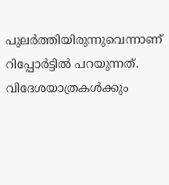പുലർത്തിയിരുന്നുവെന്നാണ് റിപ്പോർട്ടിൽ പറയുന്നത്. വിദേശയാത്രകൾക്കും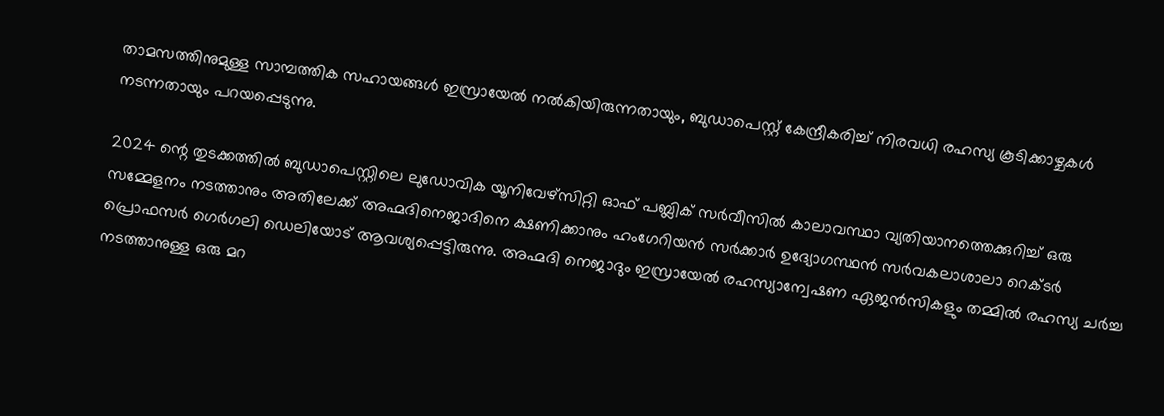താമസത്തിനുമുള്ള സാമ്പത്തിക സഹായങ്ങൾ ഇസ്രായേൽ നൽകിയിരുന്നതായും, ബുഡാപെസ്റ്റ് കേന്ദ്രീകരിച്ച് നിരവധി രഹസ്യ കൂടിക്കാഴ്ചകൾ നടന്നതായും പറയപ്പെടുന്നു.

2024 ന്റെ തുടക്കത്തിൽ ബുഡാപെസ്റ്റിലെ ലുഡോവിക യൂനിവേഴ്‌സിറ്റി ഓഫ് പബ്ലിക് സർവീസിൽ കാലാവസ്ഥാ വ്യതിയാനത്തെക്കുറിച്ച് ഒരു സമ്മേളനം നടത്താനും അതിലേക്ക് അഹ്മദിനെജാദിനെ ക്ഷണിക്കാനും ഹംഗേറിയൻ സർക്കാർ ഉദ്യോഗസ്ഥൻ സർവകലാശാലാ റെക്ടർ പ്രൊഫസർ ഗെർഗലി ഡെലിയോട് ആവശ്യപ്പെട്ടിരുന്നു. അഹ്മദി നെജാദും ഇസ്രായേൽ രഹസ്യാന്വേഷണ ഏജൻസികളും തമ്മിൽ രഹസ്യ ചർച്ച നടത്താനുള്ള ഒരു മറ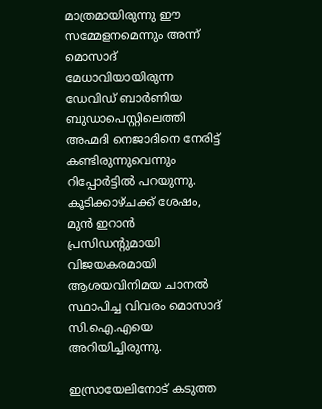മാത്രമായിരുന്നു ഈ സമ്മേളനമെന്നും അന്ന് മൊസാദ് മേധാവിയായിരുന്ന ഡേവിഡ് ബാർണിയ ബുഡാപെസ്റ്റിലെത്തി അഹ്മദി നെജാദിനെ നേരിട്ട് കണ്ടിരുന്നുവെന്നും റിപ്പോർട്ടിൽ പറയുന്നു. കൂടിക്കാഴ്ചക്ക് ശേഷം, മുൻ ഇറാൻ പ്രസിഡന്റുമായി വിജയകരമായി ആശയവിനിമയ ചാനൽ സ്ഥാപിച്ച വിവരം മൊസാദ് സി.ഐ.എയെ അറിയിച്ചിരുന്നു.

ഇസ്രായേലിനോട് കടുത്ത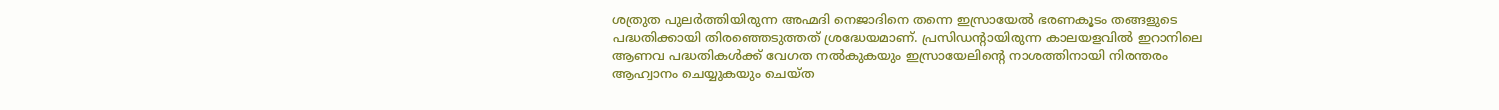ശത്രുത പുലർത്തിയിരുന്ന അഹ്മദി നെജാദിനെ തന്നെ ഇസ്രായേൽ ഭരണകൂടം തങ്ങളുടെ പദ്ധതിക്കായി തിരഞ്ഞെടുത്തത് ശ്രദ്ധേയമാണ്. പ്രസിഡന്റായിരുന്ന കാലയളവിൽ ഇറാനിലെ ആണവ പദ്ധതികൾക്ക് വേഗത നൽകുകയും ഇസ്രായേലിന്റെ നാശത്തിനായി നിരന്തരം ആഹ്വാനം ചെയ്യുകയും ചെയ്ത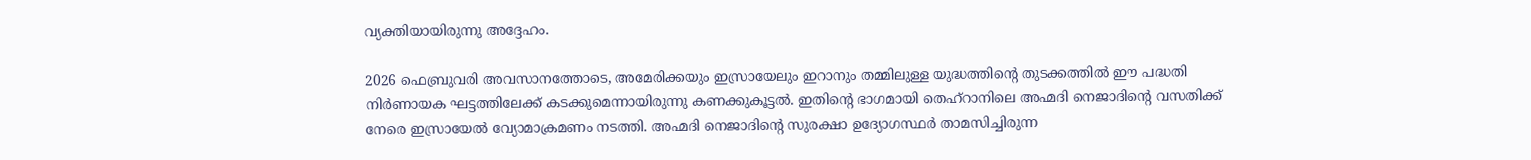വ്യക്തിയായിരുന്നു അദ്ദേഹം.

2026 ഫെബ്രുവരി അവസാനത്തോടെ, അമേരിക്കയും ഇസ്രായേലും ഇറാനും തമ്മിലുള്ള യുദ്ധത്തിന്റെ തുടക്കത്തിൽ ഈ പദ്ധതി നിർണായക ഘട്ടത്തിലേക്ക് കടക്കുമെന്നായിരുന്നു കണക്കുകൂട്ടൽ. ഇതിന്റെ ഭാഗമായി തെഹ്‌റാനിലെ അഹ്മദി നെജാദിന്റെ വസതിക്ക് നേരെ ഇസ്രായേൽ വ്യോമാക്രമണം നടത്തി. അഹ്മദി നെജാദിന്റെ സുരക്ഷാ ഉദ്യോഗസ്ഥർ താമസിച്ചിരുന്ന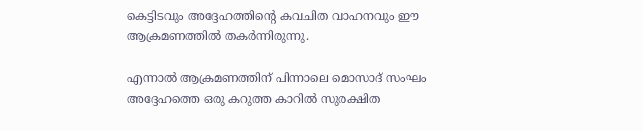കെട്ടിടവും അദ്ദേഹത്തിന്റെ കവചിത വാഹനവും ഈ ആക്രമണത്തിൽ തകർന്നിരുന്നു.

എന്നാൽ ആക്രമണത്തിന് പിന്നാലെ മൊസാദ് സംഘം അദ്ദേഹത്തെ ഒരു കറുത്ത കാറിൽ സുരക്ഷിത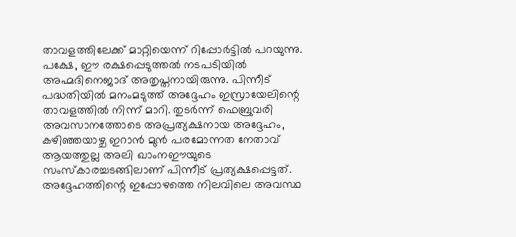താവളത്തിലേക്ക് മാറ്റിയെന്ന് റിപ്പോർട്ടിൽ പറയുന്നു. പക്ഷേ, ഈ രക്ഷപ്പെടുത്തൽ നടപടിയിൽ അഹ്മദിനെജാദ് അതൃപ്തനായിരുന്നു. പിന്നീട് പദ്ധതിയിൽ മനംമടുത്ത് അദ്ദേഹം ഇസ്രായേലിന്റെ താവളത്തിൽ നിന്ന് മാറി. തുടർന്ന് ഫെബ്രുവരി അവസാനത്തോടെ അപ്രത്യക്ഷനായ അദ്ദേഹം, കഴിഞ്ഞയാഴ്ച ഇറാൻ മുൻ പരമോന്നത നേതാവ് ആയത്തുല്ല അലി ഖാംനഈയുടെ സംസ്കാരച്ചടങ്ങിലാണ് പിന്നീട് പ്രത്യക്ഷപ്പെട്ടത്. അദ്ദേഹത്തിന്റെ ഇപ്പോഴത്തെ നിലവിലെ അവസ്ഥ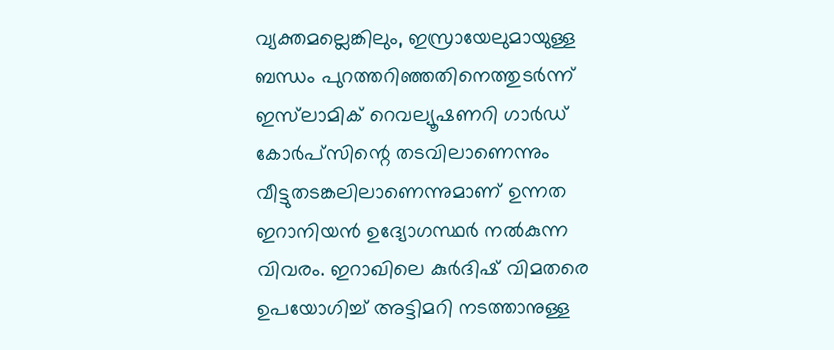വ്യക്തമല്ലെങ്കിലും, ഇസ്രായേലുമായുള്ള ബന്ധം പുറത്തറിഞ്ഞതിനെത്തുടർന്ന് ഇസ്‌ലാമിക് റെവല്യൂഷണറി ഗാർഡ് കോർപ്സിന്റെ തടവിലാണെന്നും വീട്ടുതടങ്കലിലാണെന്നുമാണ് ഉന്നത ഇറാനിയൻ ഉദ്യോഗസ്ഥർ നൽകുന്ന വിവരം. ഇറാഖിലെ കുർദിഷ് വിമതരെ ഉപയോഗിച്ച് അട്ടിമറി നടത്താനുള്ള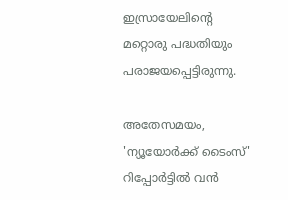ഇസ്രായേലിന്റെ മറ്റൊരു പദ്ധതിയും പരാജയപ്പെട്ടിരുന്നു.

അതേസമയം, 'ന്യൂയോർക്ക് ടൈംസ്' റിപ്പോർട്ടിൽ വൻ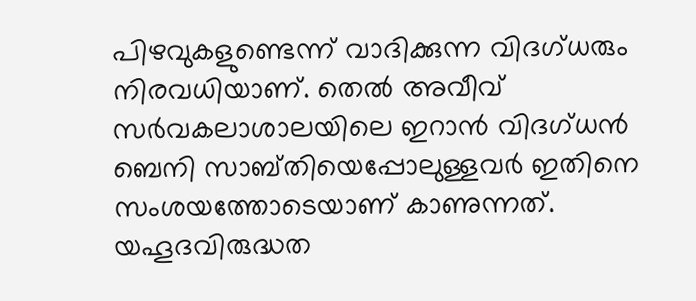പിഴവുകളുണ്ടെന്ന് വാദിക്കുന്ന വിദഗ്ധരും നിരവധിയാണ്. തെൽ അവീവ് സർവകലാശാലയിലെ ഇറാൻ വിദഗ്ധൻ ബെനി സാബ്തിയെപ്പോലുള്ളവർ ഇതിനെ സംശയത്തോടെയാണ് കാണുന്നത്. യഹൂദവിരുദ്ധത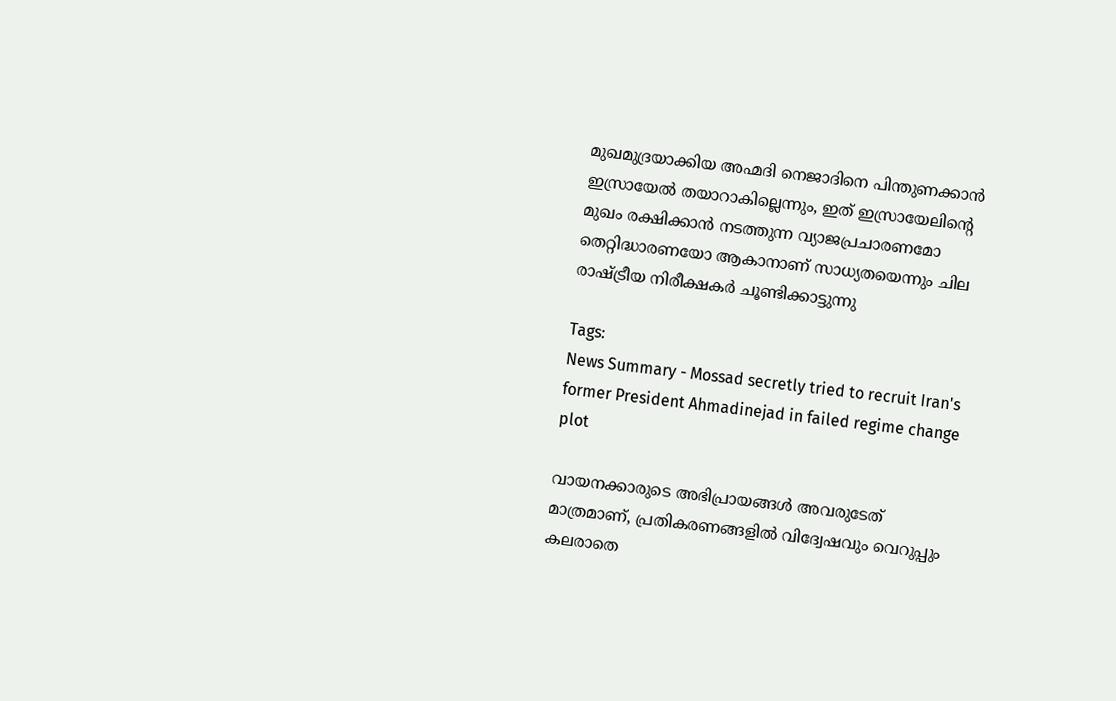മുഖമുദ്രയാക്കിയ അഹ്മദി നെജാദിനെ പിന്തുണക്കാൻ ഇസ്രായേൽ തയാറാകില്ലെന്നും, ഇത് ഇസ്രായേലിന്റെ മുഖം രക്ഷിക്കാൻ നടത്തുന്ന വ്യാജപ്രചാരണമോ തെറ്റിദ്ധാരണയോ ആകാനാണ് സാധ്യതയെന്നും ചില രാഷ്ട്രീയ നിരീക്ഷകർ ചൂണ്ടിക്കാട്ടുന്നു

Tags:
News Summary - Mossad secretly tried to recruit Iran's former President Ahmadinejad in failed regime change plot

വായനക്കാരുടെ അഭിപ്രായങ്ങള്‍ അവരുടേത് മാത്രമാണ്, പ്രതികരണങ്ങളിൽ വിദ്വേഷവും വെറുപ്പും കലരാതെ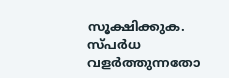സൂക്ഷിക്കുക. സ്പർധ വളർത്തുന്നതോ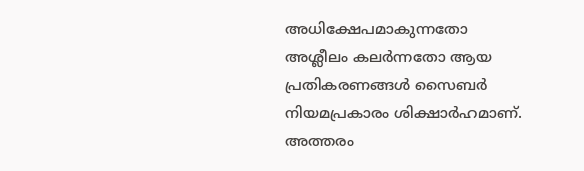അധിക്ഷേപമാകുന്നതോ അശ്ലീലം കലർന്നതോ ആയ പ്രതികരണങ്ങൾ സൈബർ നിയമപ്രകാരം ശിക്ഷാർഹമാണ്. അത്തരം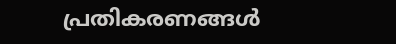പ്രതികരണങ്ങൾ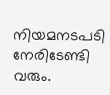നിയമനടപടി നേരിടേണ്ടി വരും.